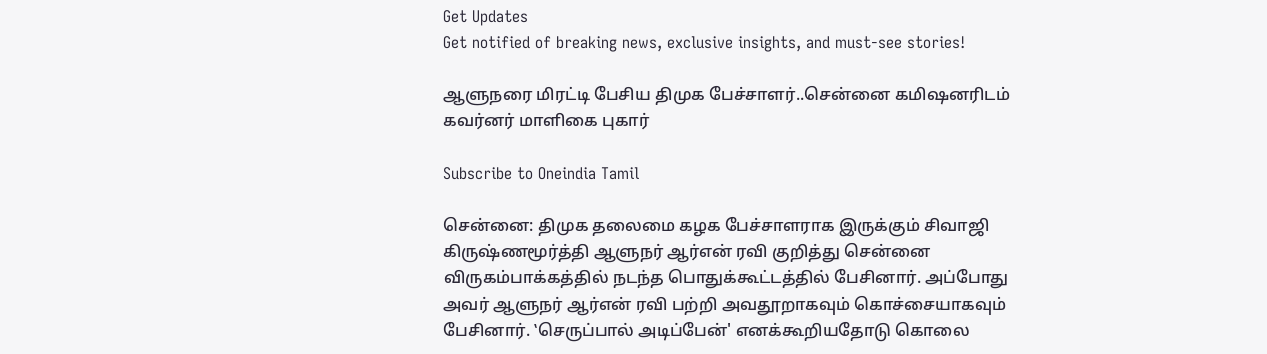Get Updates
Get notified of breaking news, exclusive insights, and must-see stories!

ஆளுநரை மிரட்டி பேசிய திமுக பேச்சாளர்..சென்னை கமிஷனரிடம் கவர்னர் மாளிகை புகார்

Subscribe to Oneindia Tamil

சென்னை: திமுக தலைமை கழக பேச்சாளராக இருக்கும் சிவாஜி கிருஷ்ணமூர்த்தி ஆளுநர் ஆர்என் ரவி குறித்து சென்னை விருகம்பாக்கத்தில் நடந்த பொதுக்கூட்டத்தில் பேசினார். அப்போது அவர் ஆளுநர் ஆர்என் ரவி பற்றி அவதூறாகவும் கொச்சையாகவும் பேசினார். ‛செருப்பால் அடிப்பேன்' எனக்கூறியதோடு கொலை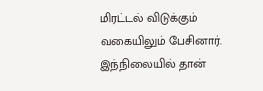மிரட்டல் விடுக்கும் வகையிலும் பேசினார். இந்நிலையில் தான்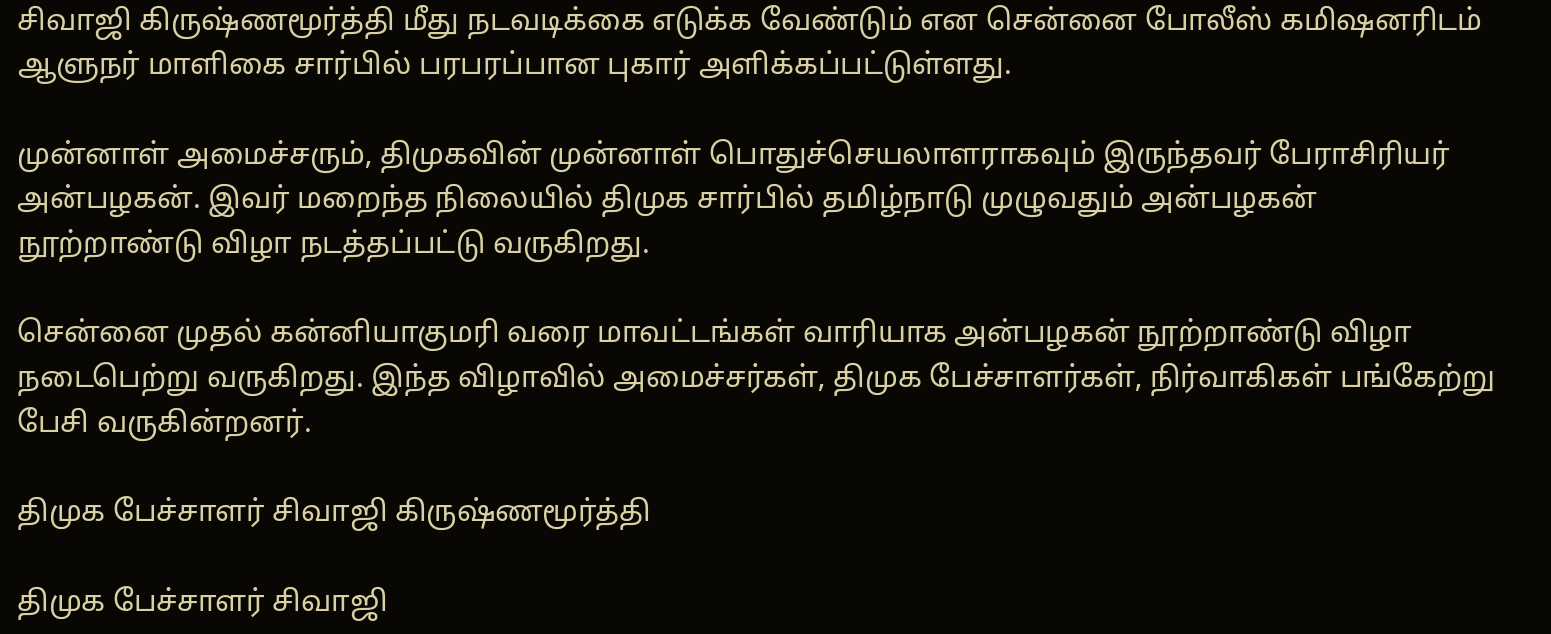சிவாஜி கிருஷ்ணமூர்த்தி மீது நடவடிக்கை எடுக்க வேண்டும் என சென்னை போலீஸ் கமிஷனரிடம் ஆளுநர் மாளிகை சார்பில் பரபரப்பான புகார் அளிக்கப்பட்டுள்ளது.

முன்னாள் அமைச்சரும், திமுகவின் முன்னாள் பொதுச்செயலாளராகவும் இருந்தவர் பேராசிரியர் அன்பழகன். இவர் மறைந்த நிலையில் திமுக சார்பில் தமிழ்நாடு முழுவதும் அன்பழகன் நூற்றாண்டு விழா நடத்தப்பட்டு வருகிறது.

சென்னை முதல் கன்னியாகுமரி வரை மாவட்டங்கள் வாரியாக அன்பழகன் நூற்றாண்டு விழா நடைபெற்று வருகிறது. இந்த விழாவில் அமைச்சர்கள், திமுக பேச்சாளர்கள், நிர்வாகிகள் பங்கேற்று பேசி வருகின்றனர்.

திமுக பேச்சாளர் சிவாஜி கிருஷ்ணமூர்த்தி

திமுக பேச்சாளர் சிவாஜி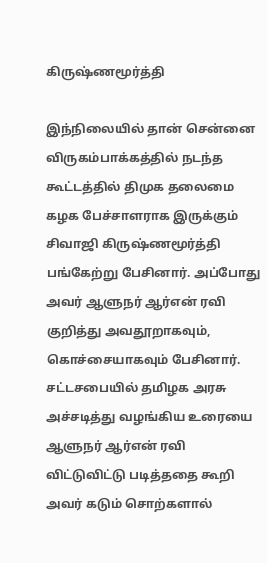கிருஷ்ணமூர்த்தி

இந்நிலையில் தான் சென்னை விருகம்பாக்கத்தில் நடந்த கூட்டத்தில் திமுக தலைமை கழக பேச்சாளராக இருக்கும் சிவாஜி கிருஷ்ணமூர்த்தி பங்கேற்று பேசினார். அப்போது அவர் ஆளுநர் ஆர்என் ரவி குறித்து அவதூறாகவும், கொச்சையாகவும் பேசினார். சட்டசபையில் தமிழக அரசு அச்சடித்து வழங்கிய உரையை ஆளுநர் ஆர்என் ரவி விட்டுவிட்டு படித்ததை கூறி அவர் கடும் சொற்களால்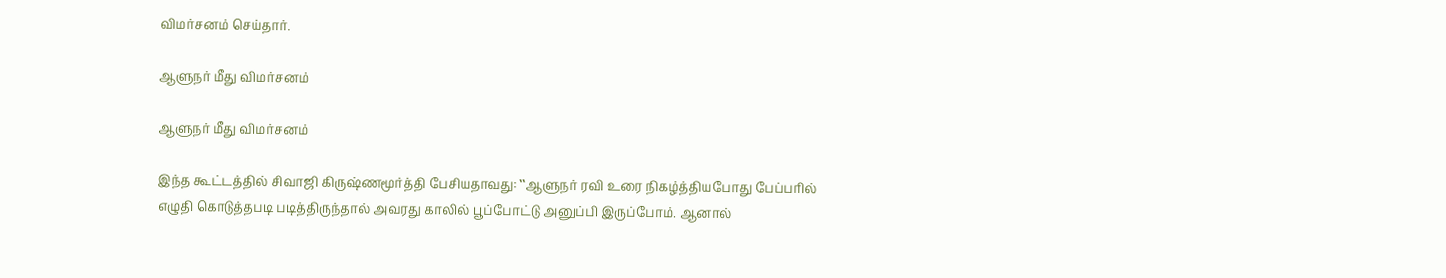விமர்சனம் செய்தார்.

ஆளுநர் மீது விமர்சனம்

ஆளுநர் மீது விமர்சனம்

இந்த கூட்டத்தில் சிவாஜி கிருஷ்ணமூர்த்தி பேசியதாவது: ‛‛ஆளுநர் ரவி உரை நிகழ்த்தியபோது பேப்பரில் எழுதி கொடுத்தபடி படித்திருந்தால் அவரது காலில் பூப்போட்டு அனுப்பி இருப்போம். ஆனால்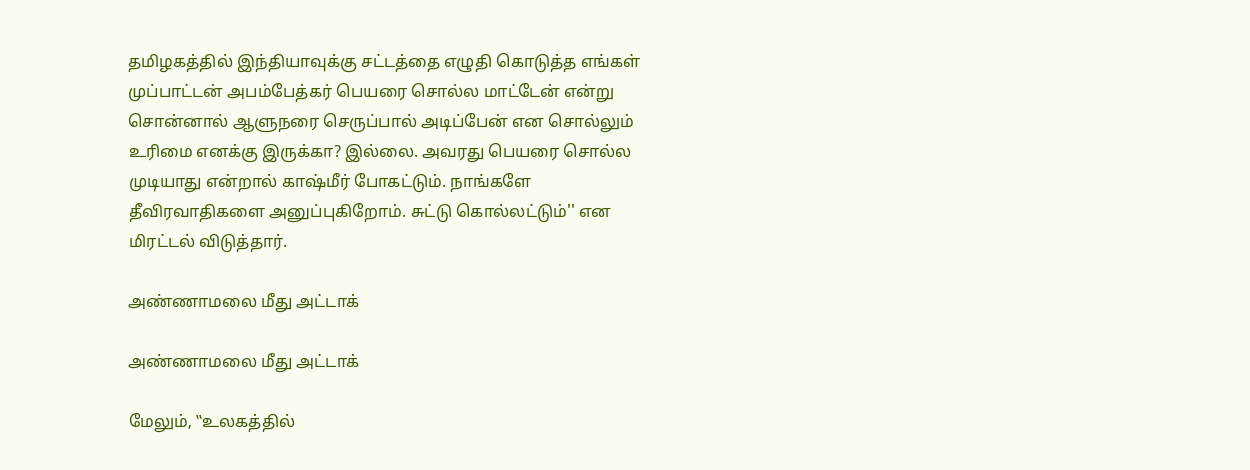தமிழகத்தில் இந்தியாவுக்கு சட்டத்தை எழுதி கொடுத்த எங்கள் முப்பாட்டன் அபம்பேத்கர் பெயரை சொல்ல மாட்டேன் என்று சொன்னால் ஆளுநரை செருப்பால் அடிப்பேன் என சொல்லும் உரிமை எனக்கு இருக்கா? இல்லை. அவரது பெயரை சொல்ல முடியாது என்றால் காஷ்மீர் போகட்டும். நாங்களே தீவிரவாதிகளை அனுப்புகிறோம். சுட்டு கொல்லட்டும்'' என மிரட்டல் விடுத்தார்.

அண்ணாமலை மீது அட்டாக்

அண்ணாமலை மீது அட்டாக்

மேலும், ‛‛உலகத்தில்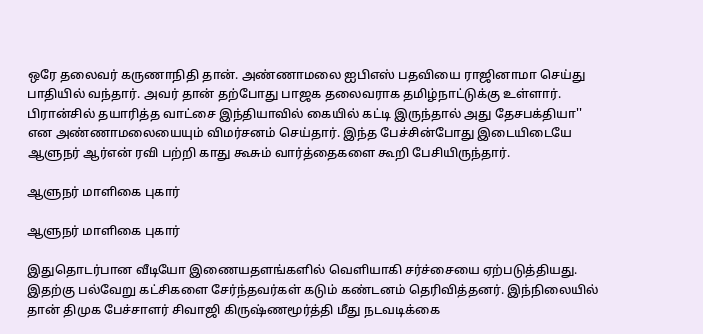ஒரே தலைவர் கருணாநிதி தான். அண்ணாமலை ஐபிஎஸ் பதவியை ராஜினாமா செய்து பாதியில் வந்தார். அவர் தான் தற்போது பாஜக தலைவராக தமிழ்நாட்டுக்கு உள்ளார். பிரான்சில் தயாரித்த வாட்சை இந்தியாவில் கையில் கட்டி இருந்தால் அது தேசபக்தியா'' என அண்ணாமலையையும் விமர்சனம் செய்தார். இந்த பேச்சின்போது இடையிடையே ஆளுநர் ஆர்என் ரவி பற்றி காது கூசும் வார்த்தைகளை கூறி பேசியிருந்தார்.

ஆளுநர் மாளிகை புகார்

ஆளுநர் மாளிகை புகார்

இதுதொடர்பான வீடியோ இணையதளங்களில் வெளியாகி சர்ச்சையை ஏற்படுத்தியது. இதற்கு பல்வேறு கட்சிகளை சேர்ந்தவர்கள் கடும் கண்டனம் தெரிவித்தனர். இந்நிலையில் தான் திமுக பேச்சாளர் சிவாஜி கிருஷ்ணமூர்த்தி மீது நடவடிக்கை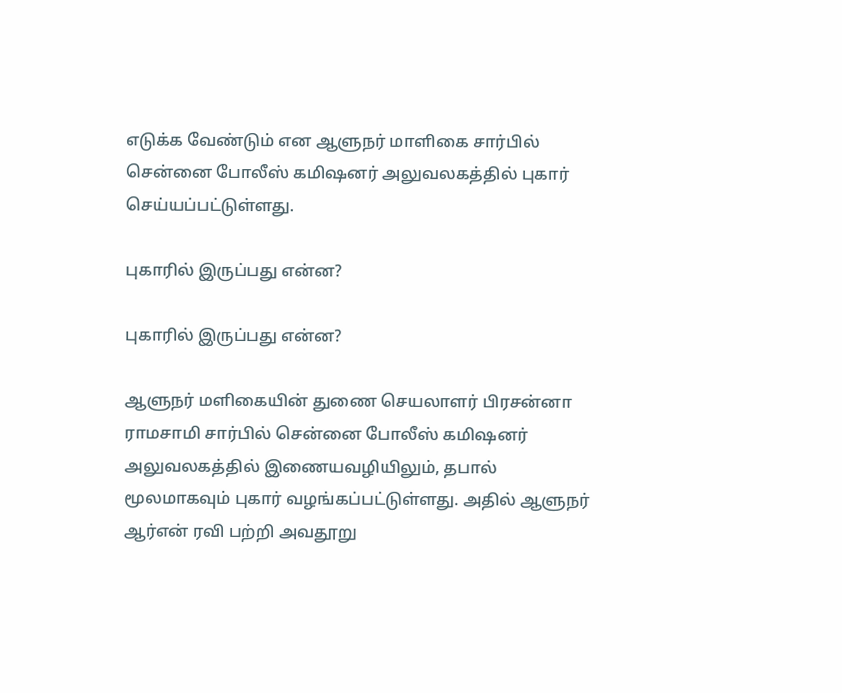எடுக்க வேண்டும் என ஆளுநர் மாளிகை சார்பில் சென்னை போலீஸ் கமிஷனர் அலுவலகத்தில் புகார் செய்யப்பட்டுள்ளது.

புகாரில் இருப்பது என்ன?

புகாரில் இருப்பது என்ன?

ஆளுநர் மளிகையின் துணை செயலாளர் பிரசன்னா ராமசாமி சார்பில் சென்னை போலீஸ் கமிஷனர் அலுவலகத்தில் இணையவழியிலும், தபால் மூலமாகவும் புகார் வழங்கப்பட்டுள்ளது. அதில் ஆளுநர் ஆர்என் ரவி பற்றி அவதூறு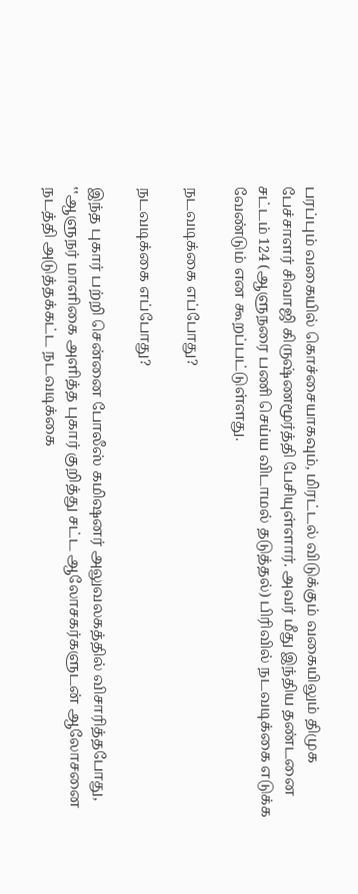பரப்பும் வகையில் கொச்சையாகவும், மிரட்டல் விடுக்கும் வகையிலும் திமுக பேச்சாளர் சிவாஜி கிருஷ்ணமூர்த்தி பேசியுள்ளார். அவர் மீது இந்திய தண்டனை சட்டம் 124 (ஆளுநரை பணி செய்ய விடாமல் தடுத்தல்) பிரிவில் நடவடிக்கை எடுக்க வேண்டும் என கூறப்பட்டுள்ளது.

நடவடிக்கை எப்போது?

நடவடிக்கை எப்போது?

இந்த புகார் பற்றி சென்னை போலீஸ் கமிஷனர் அலுவலகத்தில் விசாரித்தபோது, ‛‛ஆளுநர் மாளிகை அளித்த புகார் குறித்து சட்ட ஆலோசகர்களுடன் ஆலோசனை நடத்தி அடுத்தக்கட்ட நடவடிக்கை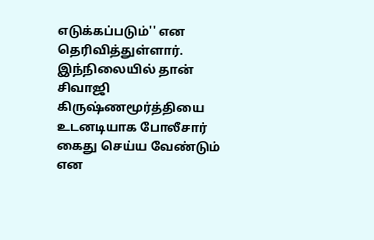எடுக்கப்படும்'' என தெரிவித்துள்ளார். இந்நிலையில் தான் சிவாஜி கிருஷ்ணமூர்த்தியை உடனடியாக போலீசார் கைது செய்ய வேண்டும் என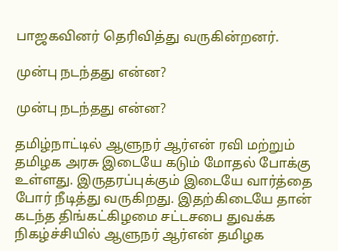பாஜகவினர் தெரிவித்து வருகின்றனர்.

முன்பு நடந்தது என்ன?

முன்பு நடந்தது என்ன?

தமிழ்நாட்டில் ஆளுநர் ஆர்என் ரவி மற்றும் தமிழக அரசு இடையே கடும் மோதல் போக்கு உள்ளது. இருதரப்புக்கும் இடையே வார்த்தை போர் நீடித்து வருகிறது. இதற்கிடையே தான் கடந்த திங்கட்கிழமை சட்டசபை துவக்க நிகழ்ச்சியில் ஆளுநர் ஆர்என் தமிழக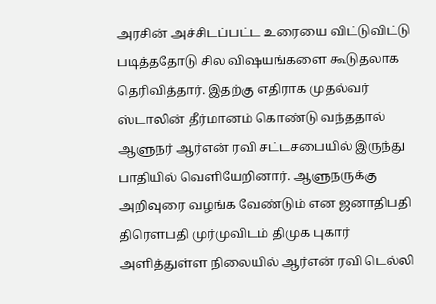அரசின் அச்சிடப்பட்ட உரையை விட்டுவிட்டு படித்ததோடு சில விஷயங்களை கூடுதலாக தெரிவித்தார். இதற்கு எதிராக முதல்வர் ஸ்டாலின் தீர்மானம் கொண்டு வந்ததால் ஆளுநர் ஆர்என் ரவி சட்டசபையில் இருந்து பாதியில் வெளியேறினார். ஆளுநருக்கு அறிவுரை வழங்க வேண்டும் என ஜனாதிபதி திரெளபதி முர்முவிடம் திமுக புகார் அளித்துள்ள நிலையில் ஆர்என் ரவி டெல்லி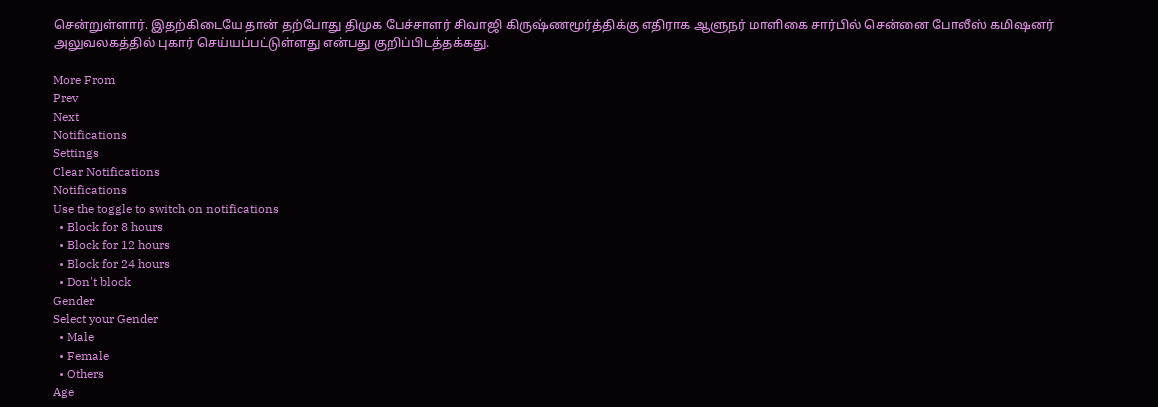சென்றுள்ளார். இதற்கிடையே தான் தற்போது திமுக பேச்சாளர் சிவாஜி கிருஷ்ணமூர்த்திக்கு எதிராக ஆளுநர் மாளிகை சார்பில் சென்னை போலீஸ் கமிஷனர் அலுவலகத்தில் புகார் செய்யப்பட்டுள்ளது என்பது குறிப்பிடத்தக்கது.

More From
Prev
Next
Notifications
Settings
Clear Notifications
Notifications
Use the toggle to switch on notifications
  • Block for 8 hours
  • Block for 12 hours
  • Block for 24 hours
  • Don't block
Gender
Select your Gender
  • Male
  • Female
  • Others
Age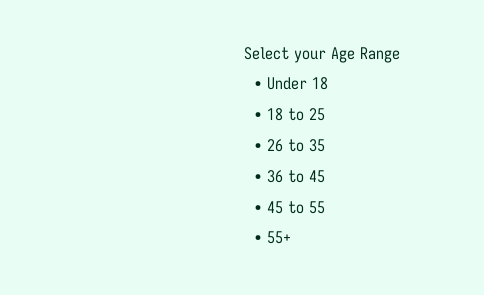Select your Age Range
  • Under 18
  • 18 to 25
  • 26 to 35
  • 36 to 45
  • 45 to 55
  • 55+